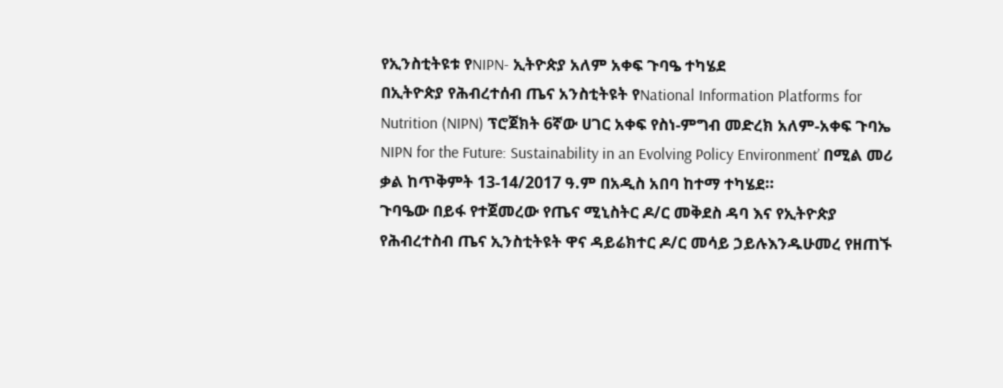የኢንስቲትዩቱ የNIPN- ኢትዮጵያ አለም አቀፍ ጉባዔ ተካሄደ
በኢትዮጵያ የሕብረተሰብ ጤና አንስቲትዩት የNational Information Platforms for Nutrition (NIPN) ፕሮጀክት 6ኛው ሀገር አቀፍ የስነ-ምግብ መድረክ አለም-አቀፍ ጉባኤ NIPN for the Future: Sustainability in an Evolving Policy Environment’ በሚል መሪ ቃል ከጥቅምት 13-14/2017 ዓ.ም በአዲስ አበባ ከተማ ተካሄደ።
ጉባዔው በይፋ የተጀመረው የጤና ሚኒስትር ዶ/ር መቅደስ ዳባ እና የኢትዮጵያ የሕብረተስብ ጤና ኢንስቲትዩት ዋና ዳይሬክተር ዶ/ር መሳይ ኃይሉእንዱሁመረ የዘጠኙ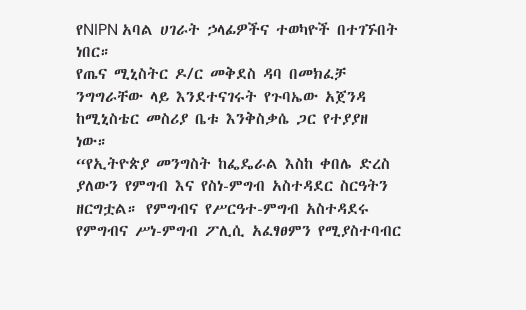የNIPN አባል ሀገራት ኃላፊዎችና ተወካዮች በተገኙበት ነበር።
የጤና ሚኒስትር ዶ/ር መቅደስ ዳባ በመክፈቻ ንግግራቸው ላይ እንደተናገሩት የጉባኤው አጀንዳ ከሚኒስቴር መስሪያ ቤቱ እንቅስቃሴ ጋር የተያያዘ ነው።
“የኢትዮጵያ መንግስት ከፌዴራል እስከ ቀበሌ ድረስ ያለውን የምግብ እና የስነ-ምግብ አስተዳደር ስርዓትን ዘርግቷል። የምግብና የሥርዓተ-ምግብ አስተዳደሩ የምግብና ሥነ-ምግብ ፖሊሲ አፈፃፀምን የሚያስተባብር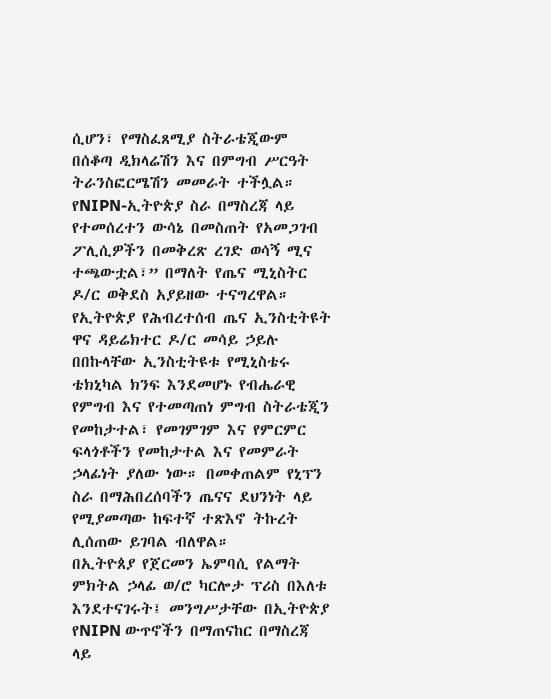ሲሆን፣ የማስፈጸሚያ ስትራቴጂውም በሰቆጣ ዲክላሬሽን እና በምግብ ሥርዓት ትራንስፎርሜሽን መመራት ተችሏል። የNIPN-ኢትዮጵያ ስራ በማስረጃ ላይ የተመሰረተን ውሳኔ በመስጠት የአመጋገብ ፖሊሲዎችን በመቅረጽ ረገድ ወሳኝ ሚና ተጫውቷል፣” በማለት የጤና ሚኒስትር ዶ/ር ወቅደስ አያይዘው ተናግረዋል።
የኢትዮጵያ የሕብረተሰብ ጤና ኢንስቲትዩት ዋና ዳይሬክተር ዶ/ር መሳይ ኃይሉ በበኩላቸው ኢንስቲትዩቱ የሚኒስቴሩ ቴክኒካል ክንፍ እንደመሆኑ የብሔራዊ የምግብ እና የተመጣጠነ ምግብ ስትራቴጂን የመከታተል፣ የመገምገም እና የምርምር ፍላጎቶችን የመከታተል እና የመምራት ኃላፊነት ያለው ነው። በመቀጠልም የኒፕን ስራ በማሕበረሰባችን ጤናና ደህንነት ላይ የሚያመጣው ከፍተኛ ተጽእኖ ትኩረት ሊሰጠው ይገባል ብለዋል።
በኢትዮጰያ የጀርመን ኤምባሲ የልማት ምክትል ኃላፊ ወ/ሮ ካርሎታ ፕሪስ በእለቱ እንደተናገሩት፤ መንግሥታቸው በኢትዮጵያ የNIPN ውጥኖችን በማጠናከር በማስረጃ ላይ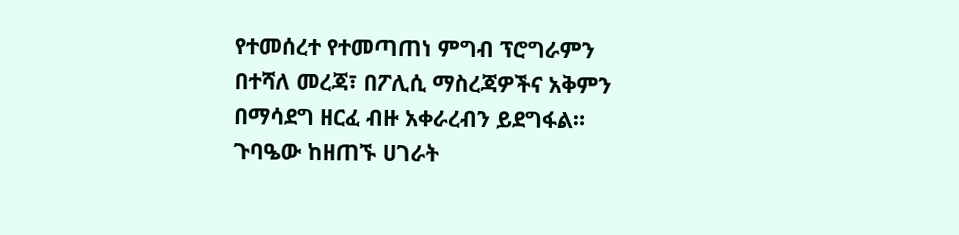የተመሰረተ የተመጣጠነ ምግብ ፕሮግራምን በተሻለ መረጃ፣ በፖሊሲ ማስረጃዎችና አቅምን በማሳደግ ዘርፈ ብዙ አቀራረብን ይደግፋል።
ጉባዔው ከዘጠኙ ሀገራት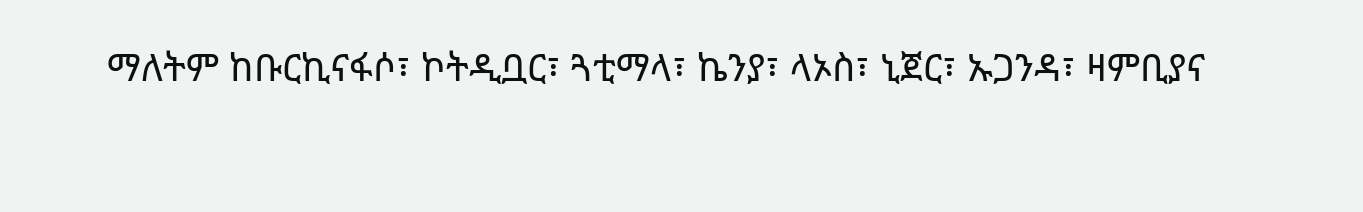ማለትም ከቡርኪናፋሶ፣ ኮትዲቧር፣ ጓቲማላ፣ ኬንያ፣ ላኦስ፣ ኒጀር፣ ኡጋንዳ፣ ዛምቢያና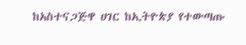ከአስተናጋጅዋ ሀገር ከኢትዮጵያ የተውጣጡ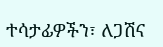ተሳታፊዎችን፣ ለጋሽና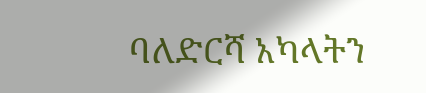ባለድርሻ አካላትን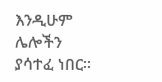እንዲሁም ሌሎችን ያሳተፈ ነበር።